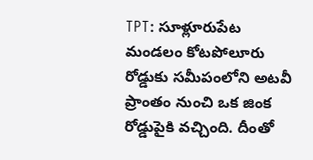TPT: సూళ్లూరుపేట మండలం కోటపోలూరు రోడ్డుకు సమీపంలోని అటవీ ప్రాంతం నుంచి ఒక జింక రోడ్డుపైకి వచ్చింది. దీంతో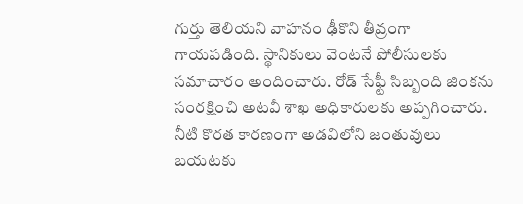గుర్తు తెలియని వాహనం ఢీకొని తీవ్రంగా గాయపడింది. స్థానికులు వెంటనే పోలీసులకు సమాచారం అందించారు. రోడ్ సేఫ్టీ సిబ్బంది జింకను సంరక్షించి అటవీ శాఖ అధికారులకు అప్పగించారు. నీటి కొరత కారణంగా అడవిలోని జంతువులు బయటకు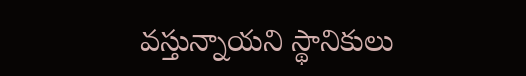వస్తున్నాయని స్థానికులు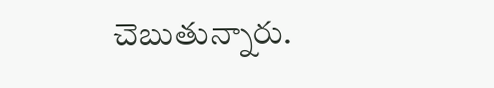చెబుతున్నారు.